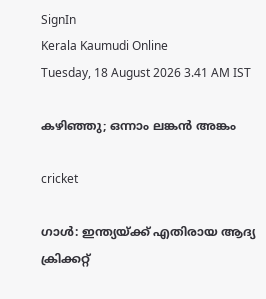SignIn
Kerala Kaumudi Online
Tuesday, 18 August 2026 3.41 AM IST

കഴിഞ്ഞു; ഒന്നാം ലങ്കൻ അങ്കം

cricket

ഗാൾ: ഇന്ത്യയ്ക്ക് എതിരായ ആദ്യ ക്രിക്കറ്റ്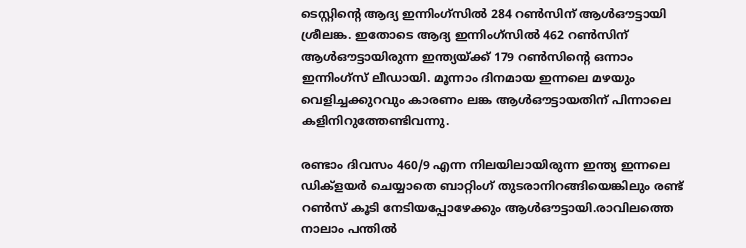ടെസ്റ്റിന്റെ ആദ്യ ഇന്നിംഗ്സിൽ 284 റൺസിന് ആൾഔട്ടായി ശ്രീലങ്ക. ഇതോടെ ആദ്യ ഇന്നിംഗ്സിൽ 462 റൺസിന് ആൾഔട്ടായിരുന്ന ഇന്ത്യയ്ക്ക് 179 റൺസിന്റെ ഒന്നാം ഇന്നിംഗ്സ് ലീഡായി. മൂന്നാം ദിനമായ ഇന്നലെ മഴയും വെളിച്ചക്കുറവും കാരണം ലങ്ക ആൾഔട്ടായതിന് പിന്നാലെ കളിനിറുത്തേണ്ടിവന്നു.

രണ്ടാം ദിവസം 460/9 എന്ന നിലയിലായിരുന്ന ഇന്ത്യ ഇന്നലെ ഡിക്ളയർ ചെയ്യാതെ ബാറ്റിംഗ് തുടരാനിറങ്ങിയെങ്കിലും രണ്ട് റൺസ് കൂടി നേടിയപ്പോഴേക്കും ആൾഔട്ടായി.രാവിലത്തെ നാലാം പന്തിൽ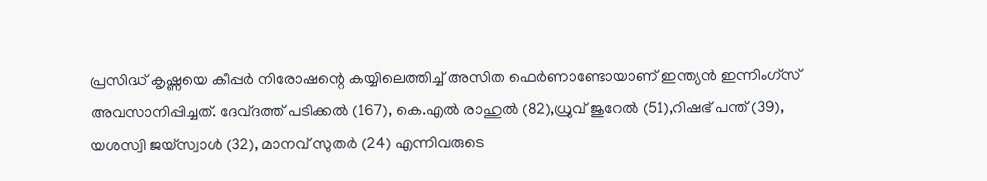പ്രസിദ്ധ് കൃഷ്ണയെ കീപ്പർ നിരോഷന്റെ കയ്യിലെത്തിച്ച് അസിത ഫെർണാണ്ടോയാണ് ഇന്ത്യൻ ഇന്നിംഗ്സ് അവസാനിപ്പിച്ചത്. ദേവ്ദത്ത് പടിക്കൽ (167), കെ.എൽ രാഹുൽ (82),ധ്രുവ് ജുറേൽ (51),റിഷഭ് പന്ത് (39), യശസ്വി ജയ്സ്വാൾ (32), മാനവ് സുതർ (24) എന്നിവരുടെ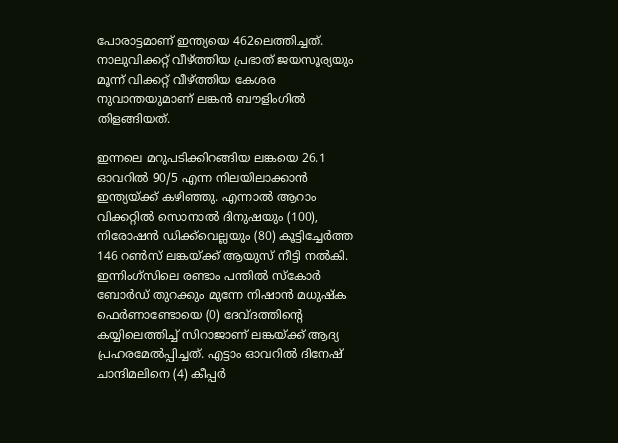പോരാട്ടമാണ് ഇന്ത്യയെ 462ലെത്തിച്ചത്. നാലുവിക്കറ്റ് വീഴ്ത്തിയ പ്രഭാത് ജയസൂര്യയും മൂന്ന് വിക്കറ്റ് വീഴ്ത്തിയ കേശര നുവാന്തയുമാണ് ലങ്കൻ ബൗളിംഗിൽ തിളങ്ങിയത്.

ഇന്നലെ മറുപടിക്കിറങ്ങിയ ലങ്കയെ 26.1 ഓവറിൽ 90/5 എന്ന നിലയിലാക്കാൻ ഇന്ത്യയ്ക്ക് കഴിഞ്ഞു. എന്നാൽ ആറാം വിക്കറ്റിൽ സൊനാൽ ദിനുഷയും (100), നിരോഷൻ ഡിക്ക്‌വെല്ലയും (80) കൂട്ടിച്ചേർത്ത 146 റൺസ് ലങ്കയ്ക്ക് ആയുസ് നീട്ടി നൽകി. ഇന്നിംഗ്സിലെ രണ്ടാം പന്തിൽ സ്കോർ ബോർഡ് തുറക്കും മുന്നേ നിഷാൻ മധുഷ്ക ഫെർണാണ്ടോയെ (0) ദേവ്ദത്തിന്റെ കയ്യിലെത്തിച്ച് സിറാജാണ് ലങ്കയ്ക്ക് ആദ്യ പ്രഹരമേൽപ്പിച്ചത്. എട്ടാം ഓവറിൽ ദിനേഷ് ചാന്ദിമലിനെ (4) കീപ്പർ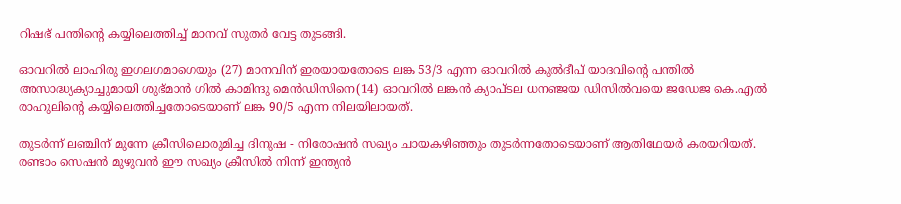റിഷഭ് പന്തിന്റെ കയ്യിലെത്തിച്ച് മാനവ് സുതർ വേട്ട തുടങ്ങി.

ഓവറിൽ ലാഹിരു ഇഗലഗമാഗെയും (27) മാനവിന് ഇരയായതോടെ ലങ്ക 53/3 എന്ന ഓവറിൽ കുൽദീപ് യാദവിന്റെ പന്തിൽ അസാദ്ധ്യക്യാച്ചുമായി ശുഭ്മാൻ ഗിൽ കാമിന്ദു മെൻഡിസിനെ(14) ഓവറിൽ ലങ്കൻ ക്യാപ്ടല ധനഞ്ജയ ഡിസിൽവയെ ജഡേജ കെ.എൽ രാഹുലിന്റെ കയ്യിലെത്തിച്ചതോടെയാണ് ലങ്ക 90/5 എന്ന നിലയിലായത്.

തുടർന്ന് ലഞ്ചിന് മുന്നേ ക്രീസിലൊരുമിച്ച ദിനുഷ - നിരോഷൻ സഖ്യം ചായകഴിഞ്ഞും തുടർന്നതോടെയാണ് ആതിഥേയർ കരയറിയത്. രണ്ടാം സെഷൻ മുഴുവൻ ഈ സഖ്യം ക്രീസിൽ നിന്ന് ഇന്ത്യൻ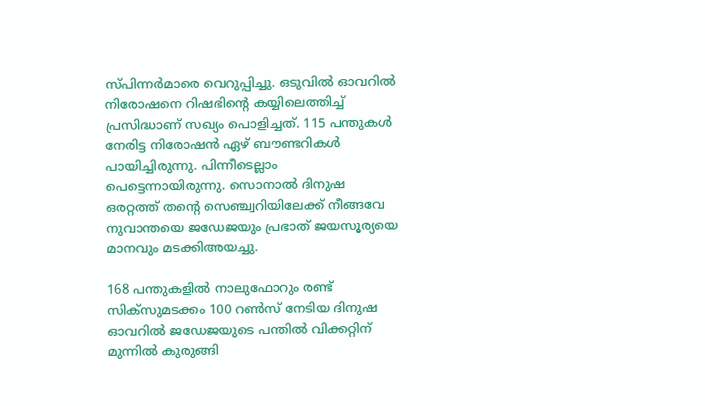സ്പിന്നർമാരെ വെറുപ്പിച്ചു. ഒടുവിൽ ഓവറിൽ നിരോഷനെ റിഷഭിന്റെ കയ്യിലെത്തിച്ച് പ്രസിദ്ധാണ് സഖ്യം പൊളിച്ചത്. 115 പന്തുകൾ നേരിട്ട നിരോഷൻ ഏഴ് ബൗണ്ടറികൾ പായിച്ചിരുന്നു. പിന്നീ‌ടെല്ലാം പെട്ടെന്നായിരുന്നു. സൊനാൽ ദിനുഷ ഒരറ്റത്ത് തന്റെ സെഞ്ച്വറിയിലേക്ക് നീങ്ങവേ നുവാന്തയെ ജഡേജയും പ്രഭാത് ജയസൂര്യയെ മാനവും മടക്കിഅയച്ചു.

168 പന്തുകളിൽ നാലുഫോറും രണ്ട് സിക്സുമടക്കം 100 റൺസ് നേടിയ ദിനുഷ ഓവറിൽ ജഡേജയുടെ പന്തിൽ വിക്കറ്റിന് മുന്നിൽ കുരുങ്ങി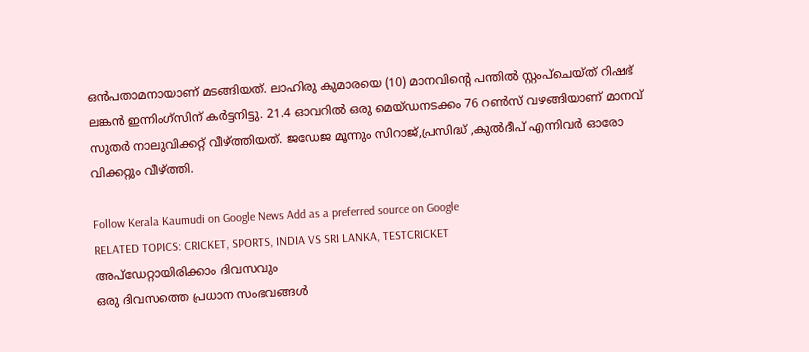ഒൻപതാമനായാണ് മടങ്ങിയത്. ലാഹിരു കുമാരയെ (10) മാനവിന്റെ പന്തിൽ സ്റ്റംപ്ചെയ്ത് റിഷഭ് ലങ്കൻ ഇന്നിംഗ്സിന് കർട്ടനിട്ടു. 21.4 ഓവറിൽ ഒരു മെയ്ഡനടക്കം 76 റൺസ് വഴങ്ങിയാണ് മാനവ് സുതർ നാലുവിക്കറ്റ് വീഴ്ത്തിയത്. ജഡേജ മൂന്നും സിറാജ്,പ്രസിദ്ധ് ,കുൽദീപ് എന്നിവർ ഓരോ വിക്കറ്റും വീഴ്ത്തി.

Follow Kerala Kaumudi on Google News Add as a preferred source on Google
RELATED TOPICS: CRICKET, SPORTS, INDIA VS SRI LANKA, TESTCRICKET
അപ്ഡേറ്റായിരിക്കാം ദിവസവും
ഒരു ദിവസത്തെ പ്രധാന സംഭവങ്ങൾ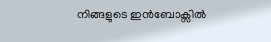നിങ്ങളുടെ ഇൻബോക്സിൽ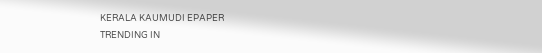KERALA KAUMUDI EPAPER
TRENDING IN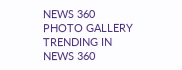NEWS 360
PHOTO GALLERY
TRENDING IN NEWS 360